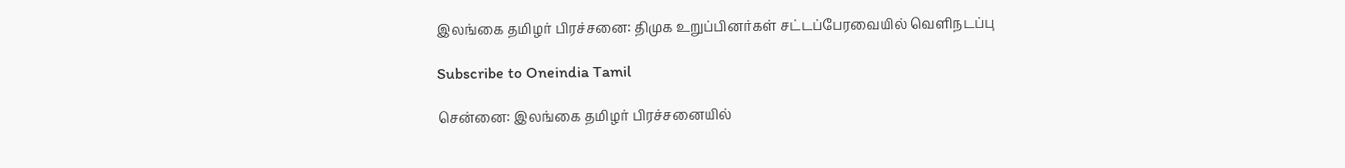இலங்கை தமிழர் பிரச்சனை: திமுக உறுப்பினர்கள் சட்டப்பேரவையில் வெளிநடப்பு

Subscribe to Oneindia Tamil

சென்னை: இலங்கை தமிழர் பிரச்சனையில்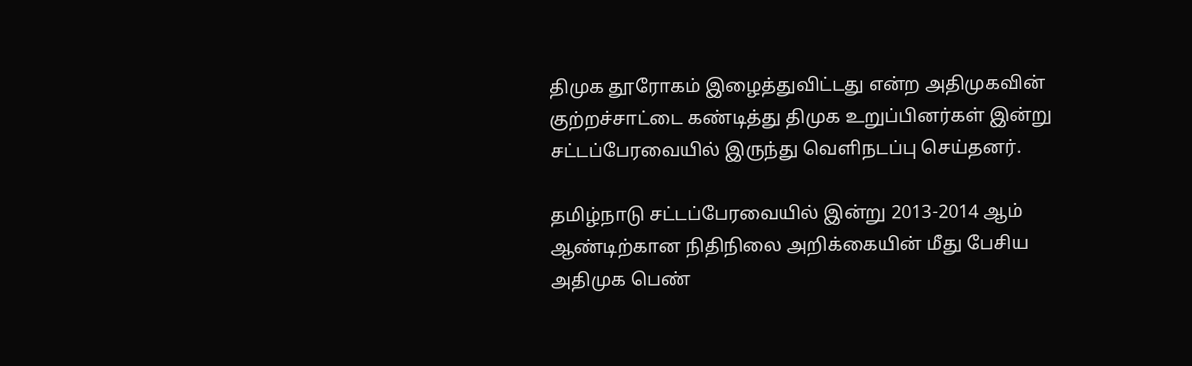திமுக தூரோகம் இழைத்துவிட்டது என்ற அதிமுகவின் குற்றச்சாட்டை கண்டித்து திமுக உறுப்பினர்கள் இன்று சட்டப்பேரவையில் இருந்து வெளிநடப்பு செய்தனர்.

தமிழ்நாடு சட்டப்பேரவையில் இன்று 2013-2014 ஆம் ஆண்டிற்கான நிதிநிலை அறிக்கையின் மீது பேசிய அதிமுக பெண்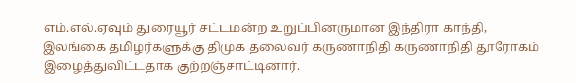எம்.எல்.ஏவும் துரையூர் சட்டமன்ற உறுப்பினருமான இந்திரா காந்தி, இலங்கை தமிழர்களுக்கு திமுக தலைவர் கருணாநிதி கருணாநிதி தூரோகம் இழைத்துவிட்டதாக குற்றஞ்சாட்டினார்.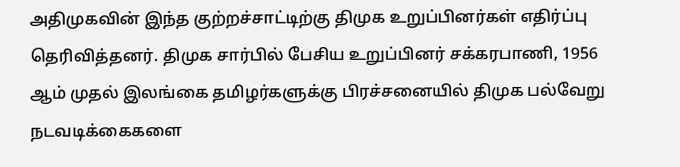அதிமுகவின் இந்த குற்றச்சாட்டிற்கு திமுக உறுப்பினர்கள் எதிர்ப்பு தெரிவித்தனர். திமுக சார்பில் பேசிய உறுப்பினர் சக்கரபாணி, 1956 ஆம் முதல் இலங்கை தமிழர்களுக்கு பிரச்சனையில் திமுக பல்வேறு நடவடிக்கைகளை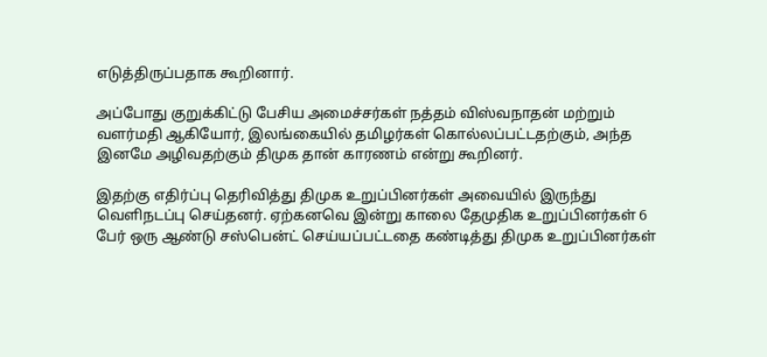எடுத்திருப்பதாக கூறினார்.

அப்போது குறுக்கிட்டு பேசிய அமைச்சர்கள் நத்தம் விஸ்வநாதன் மற்றும் வளர்மதி ஆகியோர், இலங்கையில் தமிழர்கள் கொல்லப்பட்டதற்கும், அந்த இனமே அழிவதற்கும் திமுக தான் காரணம் என்று கூறினர்.

இதற்கு எதிர்ப்பு தெரிவித்து திமுக உறுப்பினர்கள் அவையில் இருந்து வெளிநடப்பு செய்தனர். ஏற்கனவெ இன்று காலை தேமுதிக உறுப்பினர்கள் 6 பேர் ஒரு ஆண்டு சஸ்பென்ட் செய்யப்பட்டதை கண்டித்து திமுக உறுப்பினர்கள்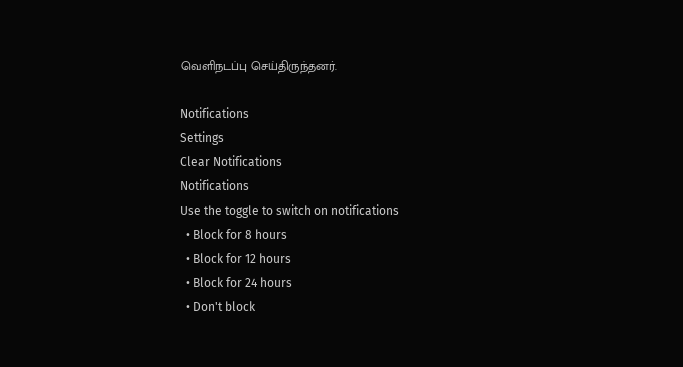வெளிநடப்பு செய்திருந்தனர்.

Notifications
Settings
Clear Notifications
Notifications
Use the toggle to switch on notifications
  • Block for 8 hours
  • Block for 12 hours
  • Block for 24 hours
  • Don't block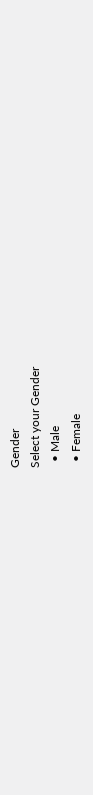Gender
Select your Gender
  • Male
  • Female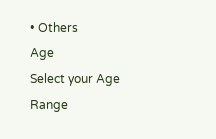• Others
Age
Select your Age Range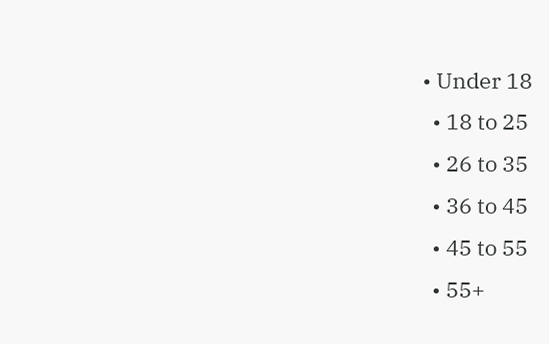• Under 18
  • 18 to 25
  • 26 to 35
  • 36 to 45
  • 45 to 55
  • 55+